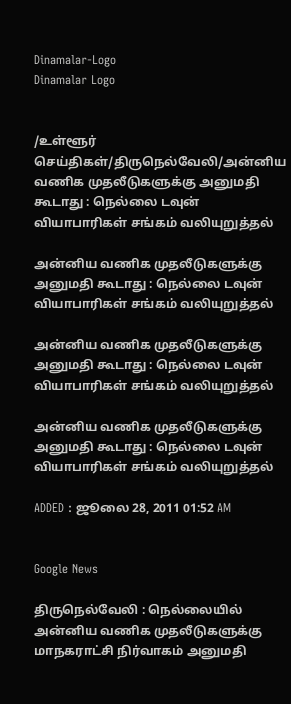Dinamalar-Logo
Dinamalar Logo


/உள்ளூர் செய்திகள்/திருநெல்வேலி/அன்னிய வணிக முதலீடுகளுக்கு அனுமதி கூடாது : நெல்லை டவுன் வியாபாரிகள் சங்கம் வலியுறுத்தல்

அன்னிய வணிக முதலீடுகளுக்கு அனுமதி கூடாது : நெல்லை டவுன் வியாபாரிகள் சங்கம் வலியுறுத்தல்

அன்னிய வணிக முதலீடுகளுக்கு அனுமதி கூடாது : நெல்லை டவுன் வியாபாரிகள் சங்கம் வலியுறுத்தல்

அன்னிய வணிக முதலீடுகளுக்கு அனுமதி கூடாது : நெல்லை டவுன் வியாபாரிகள் சங்கம் வலியுறுத்தல்

ADDED : ஜூலை 28, 2011 01:52 AM


Google News

திருநெல்வேலி : நெல்லையில் அன்னிய வணிக முதலீடுகளுக்கு மாநகராட்சி நிர்வாகம் அனுமதி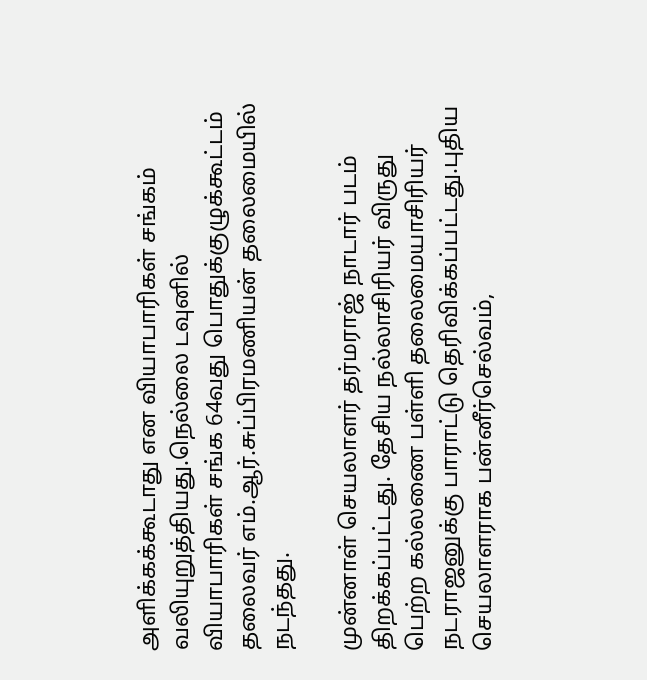அளிக்கக்கூடாது என வியாபாரிகள் சங்கம் வலியுறுத்தியது.நெல்லை டவுனில் வியாபாரிகள் சங்க 64வது பொதுக்குழுக்கூட்டம் தலைவர் எம்.ஆர்.சுப்பிரமணியன் தலைமையில் நடந்தது.

முன்னாள் செயலாளர் தர்மராஜ் நாடார் படம் திறக்கப்பட்டது. தேசிய நல்லாசிரியர் விருது பெற்ற கல்லணை பள்ளி தலைமையாசிரியர் நடராஜனுக்கு பாராட்டு தெரிவிக்கப்பட்டது.புதிய செயலாளராக பன்னீர்செல்வம்,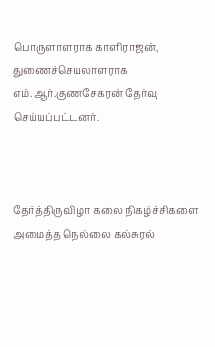பொருளாளராக காளிராஜன், துணைச்செயலாளராக எம்.ஆர்.குணசேகரன் தேர்வு செய்யப்பட்டனர்.



தேர்த்திருவிழா கலை நிகழ்ச்சிகளை அமைத்த நெல்லை கல்சுரல்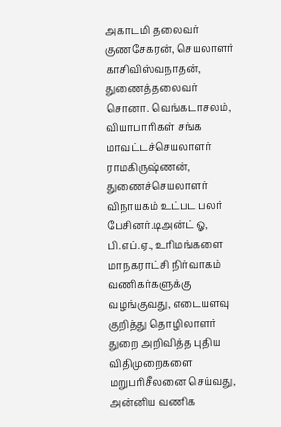அகாடமி தலைவர் குணசேகரன், செயலாளர் காசிவிஸ்வநாதன், துணைத்தலைவர் சொனா. வெங்கடாசலம், வியாபாரிகள் சங்க மாவட்டச்செயலாளர் ராமகிருஷ்ணன், துணைச்செயலாளர் விநாயகம் உட்பட பலர் பேசினர்.டிஅன்ட் ஓ, பி.எப்.ஏ., உரிமங்களை மாநகராட்சி நிர்வாகம் வணிகர்களுக்கு வழங்குவது, எடையளவு குறித்து தொழிலாளர் துறை அறிவித்த புதிய விதிமுறைகளை மறுபரிசீலனை செய்வது, அன்னிய வணிக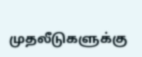முதலீடுகளுக்கு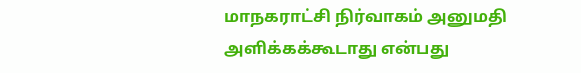மாநகராட்சி நிர்வாகம் அனுமதி அளிக்கக்கூடாது என்பது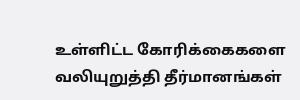உள்ளிட்ட கோரிக்கைகளை வலியுறுத்தி தீர்மானங்கள்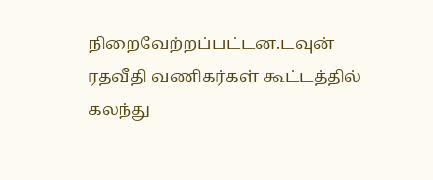நிறைவேற்றப்பட்டன.டவுன் ரதவீதி வணிகர்கள் கூட்டத்தில் கலந்து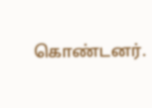கொண்டனர்.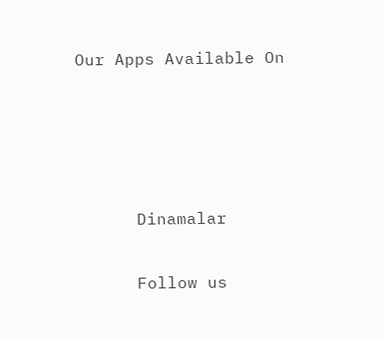Our Apps Available On




      Dinamalar

      Follow us